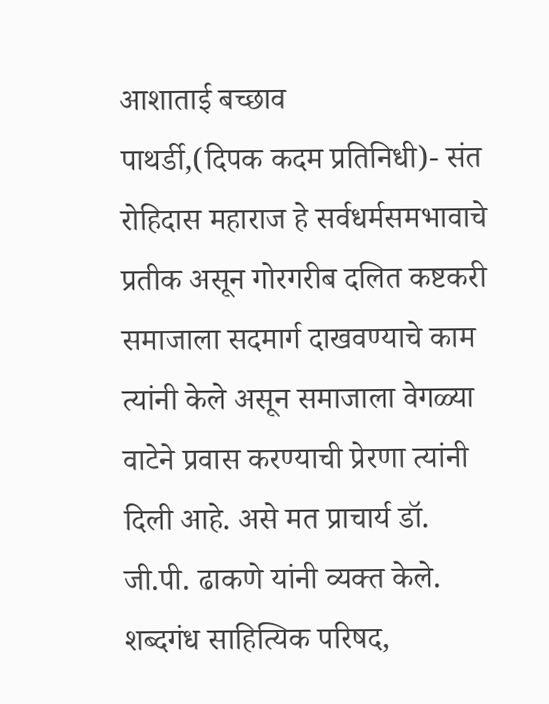आशाताई बच्छाव
पाथर्डी,(दिपक कदम प्रतिनिधी)- संत रोहिदास महाराज हे सर्वधर्मसमभावाचे प्रतीक असून गोरगरीब दलित कष्टकरी समाजाला सदमार्ग दाखवण्याचे काम त्यांनी केले असून समाजाला वेगळ्या वाटेने प्रवास करण्याची प्रेरणा त्यांनी दिली आहे. असे मत प्राचार्य डॉ. जी.पी. ढाकणे यांनी व्यक्त केले.
शब्दगंध साहित्यिक परिषद,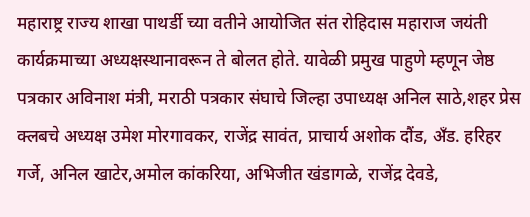महाराष्ट्र राज्य शाखा पाथर्डी च्या वतीने आयोजित संत रोहिदास महाराज जयंती कार्यक्रमाच्या अध्यक्षस्थानावरून ते बोलत होते. यावेळी प्रमुख पाहुणे म्हणून जेष्ठ पत्रकार अविनाश मंत्री, मराठी पत्रकार संघाचे जिल्हा उपाध्यक्ष अनिल साठे,शहर प्रेस क्लबचे अध्यक्ष उमेश मोरगावकर, राजेंद्र सावंत, प्राचार्य अशोक दौंड, अँड. हरिहर गर्जे, अनिल खाटेर,अमोल कांकरिया, अभिजीत खंडागळे, राजेंद्र देवडे,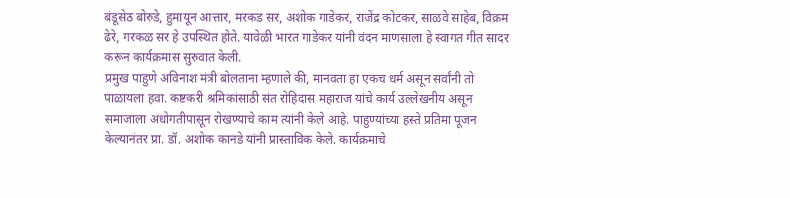बंडूसेठ बोरुडे, हुमायून आत्तार, मरकड सर, अशोक गाडेकर, राजेंद्र कोटकर, साळवे साहेब, विक्रम ढेरे, गरकळ सर हे उपस्थित होते. यावेळी भारत गाडेकर यांनी वंदन माणसाला हे स्वागत गीत सादर करून कार्यक्रमास सुरुवात केली.
प्रमुख पाहुणे अविनाश मंत्री बोलताना म्हणाले की, मानवता हा एकच धर्म असून सर्वांनी तो पाळायला हवा. कष्टकरी श्रमिकांसाठी संत रोहिदास महाराज यांचे कार्य उल्लेखनीय असून समाजाला अधोगतीपासून रोखण्याचे काम त्यांनी केले आहे. पाहुण्यांच्या हस्ते प्रतिमा पूजन केल्यानंतर प्रा. डॉ. अशोक कानडे यांनी प्रास्ताविक केले. कार्यक्रमाचे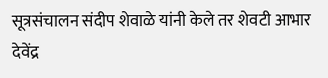सूत्रसंचालन संदीप शेवाळे यांनी केले तर शेवटी आभार देवेंद्र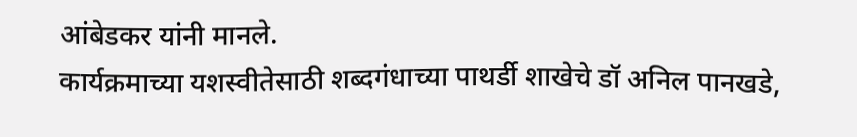आंबेडकर यांनी मानले.
कार्यक्रमाच्या यशस्वीतेसाठी शब्दगंधाच्या पाथर्डी शाखेचे डॉ अनिल पानखडे,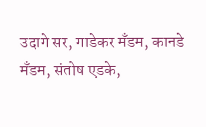उदागे सर, गाडेकर मँडम, कानडे मँडम, संतोष एडके,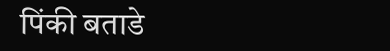पिंकी बताडे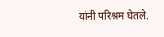यांनी परिश्रम घेतले.